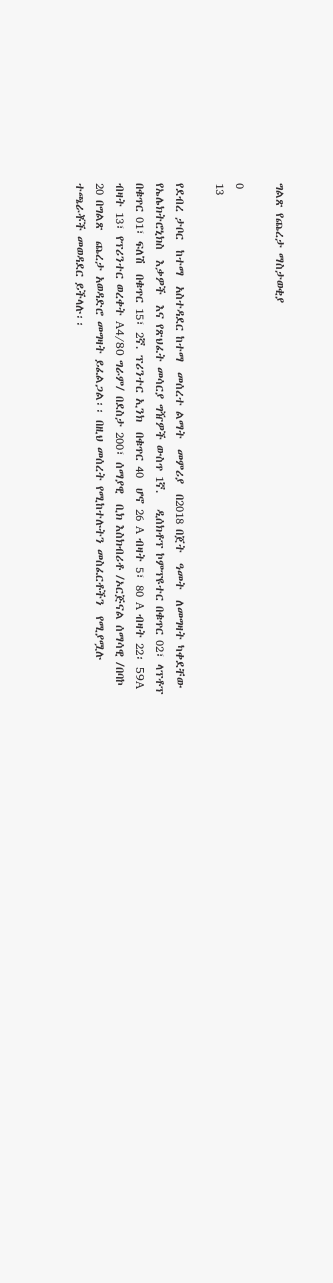ግልጽ የጨረታ ማስታወቂያ

0
13

የደብረ ታቦር  ከተማ  አስተዳደር ከተማ  መሰረተ ልማት  መምሪያ  በ2018 በጀት  ዓመት  ለመግዛት ካቀደቸው የኤሌክትሮኒክስ  እቃዎች  እና የጽህፈት መሳርያ ግዥዎች ውስጥ 1ኛ.   ዲሰክቶፕ ኮምፕዩተር በቁጥር 02፣ ላፕቶፕ በቁጥር 01፣ ፍለሽ  በቁጥር 15፣ 2ኛ. ፕሪንተር ኢንክ  በቁጥር 40  ሆኖ 26 A ብዛት 5፣ 80 A ብዛት 22፡ 59A ብዛት 13፣ የፕሪንተር ወረቀት A4/80 ግራም/ በደስታ 200፣ ሰማያዊ  ቢክ እስክብሪቶ /ኦርጅናል ሰማሳዊ /በባኮ 20 በግልጽ  ጨረታ አወዳድሮ መግዛት ይፈልጋል፡፡ በዚህ መሰረት የሚከተሉትን መስፈርቶችን  የሚያሟሉ  ተጫራቾች መወዳደር ይችላሉ፡፡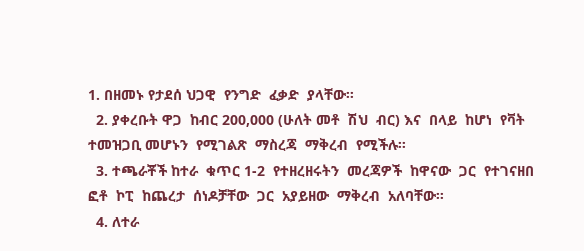1. በዘመኑ የታደሰ ህጋዊ  የንግድ  ፈቃድ  ያላቸው፡፡
  2. ያቀረቡት ዋጋ  ከብር 200,000 (ሁለት መቶ  ሽህ  ብር) እና  በላይ  ከሆነ  የቫት  ተመዝጋቢ መሆኑን  የሚገልጽ  ማስረጃ  ማቅረብ  የሚችሉ፡፡
  3. ተጫራቾች ከተራ  ቁጥር 1-2  የተዘረዘሩትን  መረጃዎች  ከዋናው  ጋር  የተገናዘበ  ፎቶ  ኮፒ  ከጨረታ  ሰነዶቻቸው  ጋር  አያይዘው  ማቅረብ  አለባቸው፡፡
  4. ለተራ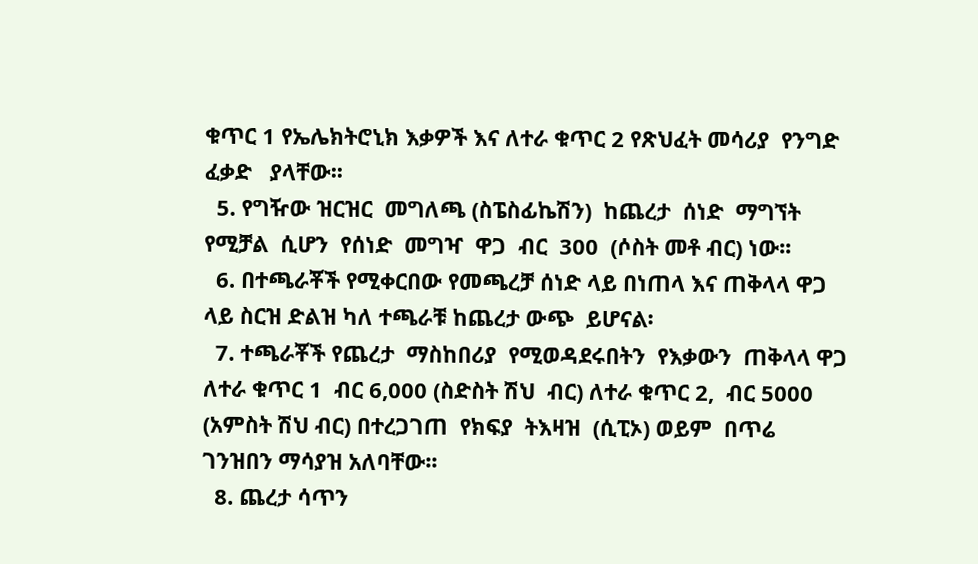ቁጥር 1 የኤሌክትሮኒክ እቃዎች እና ለተራ ቁጥር 2 የጽህፈት መሳሪያ  የንግድ  ፈቃድ   ያላቸው፡፡
  5. የግዥው ዝርዝር  መግለጫ (ስፔስፊኬሽን)  ከጨረታ  ሰነድ  ማግኘት  የሚቻል  ሲሆን  የሰነድ  መግዣ  ዋጋ  ብር  300  (ሶስት መቶ ብር) ነው፡፡
  6. በተጫራቾች የሚቀርበው የመጫረቻ ሰነድ ላይ በነጠላ እና ጠቅላላ ዋጋ ላይ ስርዝ ድልዝ ካለ ተጫራቹ ከጨረታ ውጭ  ይሆናል፡
  7. ተጫራቾች የጨረታ  ማስከበሪያ  የሚወዳደሩበትን  የእቃውን  ጠቅላላ ዋጋ ለተራ ቁጥር 1  ብር 6,000 (ስድስት ሽህ  ብር) ለተራ ቁጥር 2,  ብር 5000 (አምስት ሽህ ብር) በተረጋገጠ  የክፍያ  ትእዛዝ  (ሲፒኦ) ወይም  በጥሬ  ገንዝበን ማሳያዝ አለባቸው፡፡
  8. ጨረታ ሳጥን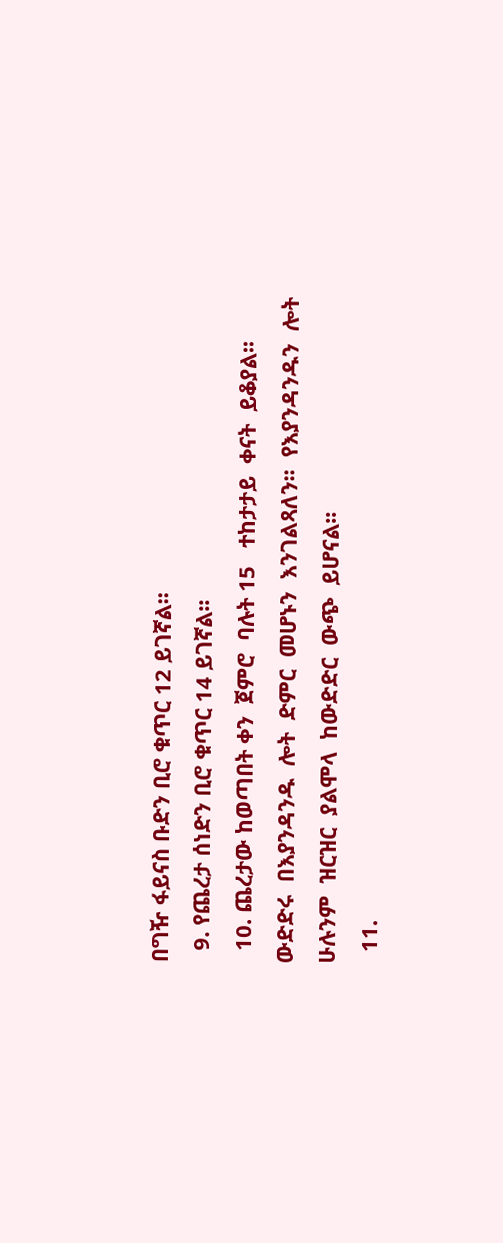በግዥ ፋይናስ ቡድን ቢሮ ቁጥር 12 ይገኛል፡፡
  9. የጨረታ ሰነድን ቢሮ ቁጥር 14 ይገኛል፡፡
  10. ጨረታው ከወጣበት ቀን  ጀምሮ  ባሉት 15   ተከታታይ  ቀናት  ይቆያል፡፡  ውድድሩ  በእያንዳንዱ  ሎት  ድምር  መሆኑን  እንገልጻለን፡፡  የእያንዳንዱን  ሎት  ሁሉንም  ዝርዝር  ያልሞላ  ከውድድር  ውጭ  ይሆናል፡፡
  11.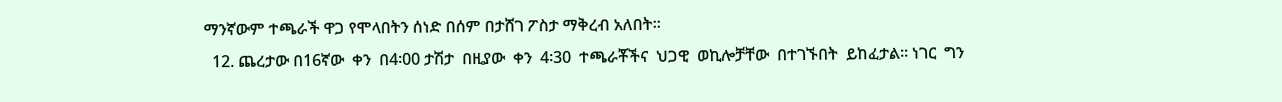ማንኛውም ተጫራች ዋጋ የሞላበትን ሰነድ በሰም በታሸገ ፖስታ ማቅረብ አለበት፡፡
  12. ጨረታው በ16ኛው  ቀን  በ4፡00 ታሽታ  በዚያው  ቀን  4፡30  ተጫራቾችና  ህጋዊ  ወኪሎቻቸው  በተገኙበት  ይከፈታል፡፡ ነገር  ግን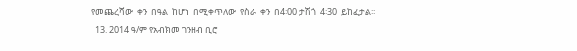የመጨረሻው  ቀን  በዓል  ከሆነ  በሚቀጥለው  የስራ  ቀን  በ4፡00 ታሽጎ  4፡30  ይከፈታል፡፡
  13. 2014 ዓ/ም የአብክመ ገንዘብ ቢሮ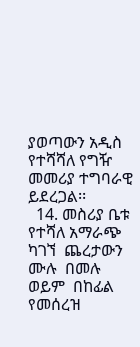ያወጣውን አዲስ የተሻሻለ የግዥ መመሪያ ተግባራዊ ይደረጋል፡፡
  14. መስሪያ ቤቱ የተሻለ አማራጭ ካገኘ  ጨረታውን  ሙሉ  በመሉ  ወይም  በከፊል  የመሰረዝ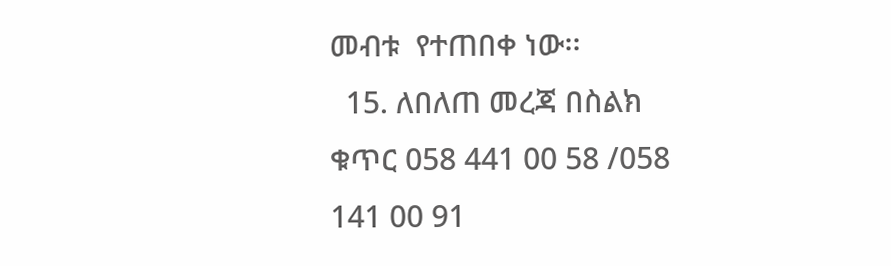መብቱ  የተጠበቀ ነው፡፡
  15. ለበለጠ መረጃ በስልክ ቁጥር 058 441 00 58 /058 141 00 91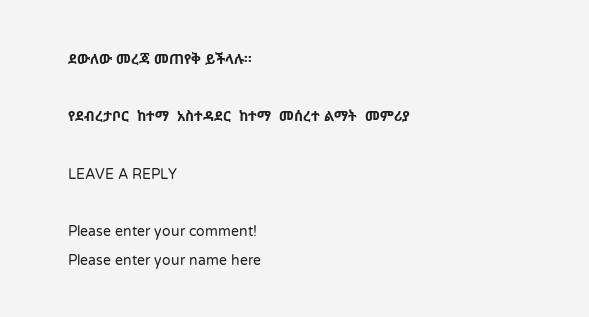ደውለው መረጃ መጠየቅ ይችላሉ፡፡

የደብረታቦር  ከተማ  አስተዳደር  ከተማ  መሰረተ ልማት  መምሪያ

LEAVE A REPLY

Please enter your comment!
Please enter your name here